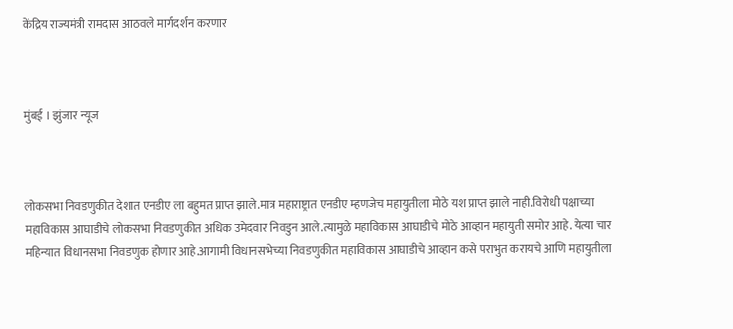केंद्रिय राज्यमंत्री रामदास आठवले मार्गदर्शन करणार



मुंबई । झुंजार न्यूज



लोकसभा निवडणुकीत देशात एनडीए ला बहुमत प्राप्त झाले.मात्र महाराष्ट्रात एनडीए म्हणजेच महायुतीला मोठे यश प्राप्त झाले नाही.विरोधी पक्षाच्या महाविकास आघाडीचे लोकसभा निवडणुकीत अधिक उमेदवार निवडुन आले.त्यामुळे महाविकास आघाडीचे मोठे आव्हान महायुती समोर आहे. येत्या चार महिन्यात विधानसभा निवडणुक होणार आहे.आगामी विधानसभेच्या निवडणुकीत महाविकास आघाडीचे आव्हान कसे पराभुत करायचे आणि महायुतीला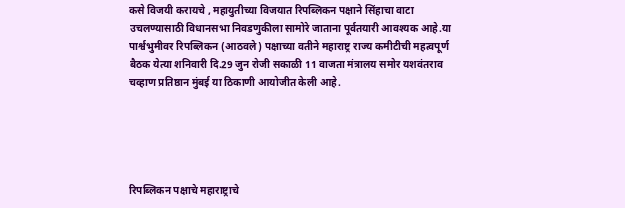कसे विजयी करायचे , महायुतीच्या विजयात रिपब्लिकन पक्षाने सिंहाचा वाटा उचलण्यासाठी विधानसभा निवडणुकीला सामोरे जाताना पूर्वतयारी आवश्यक आहे.या पार्श्वभुमीवर रिपब्लिकन (आठवले) पक्षाच्या वतीने महाराष्ट्र राज्य कमीटीची महत्वपूर्ण बैठक येत्या शनिवारी दि.29 जुन रोजी सकाळी 11 वाजता मंत्रालय समोर यशवंतराव चव्हाण प्रतिष्ठान मुंबई या ठिकाणी आयोजीत केली आहे.





रिपब्लिकन पक्षाचे महाराष्ट्राचे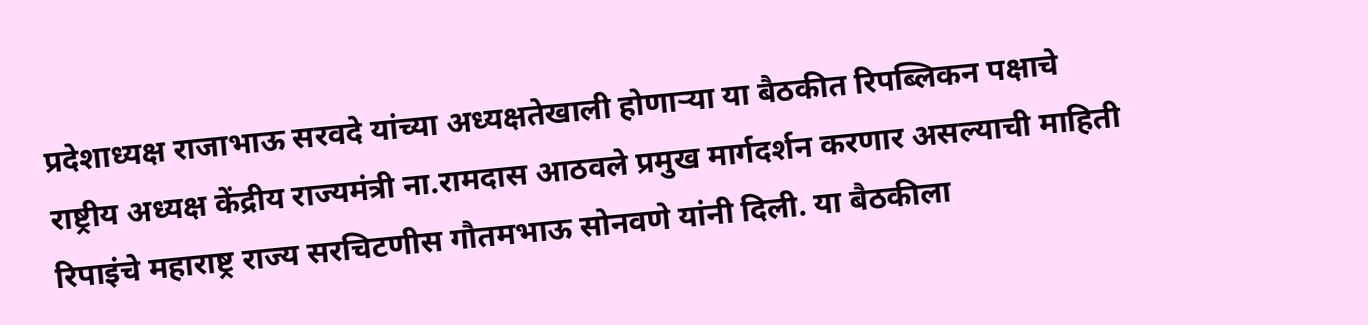प्रदेशाध्यक्ष राजाभाऊ सरवदे यांच्या अध्यक्षतेखाली होणाऱ्या या बैठकीत रिपब्लिकन पक्षाचे राष्ट्रीय अध्यक्ष केंद्रीय राज्यमंत्री ना.रामदास आठवले प्रमुख मार्गदर्शन करणार असल्याची माहिती रिपाइंचे महाराष्ट्र राज्य सरचिटणीस गौतमभाऊ सोनवणे यांनी दिली. या बैठकीला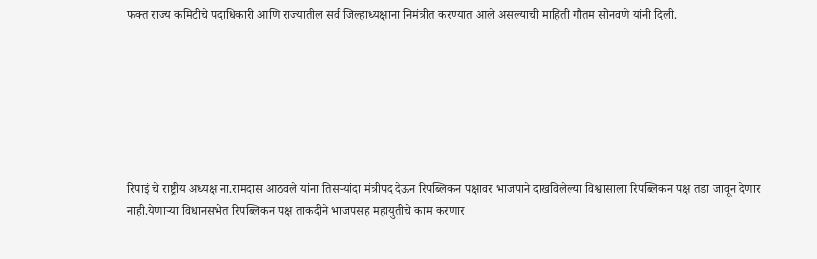फक्त राज्य कमिटीचे पदाधिकारी आणि राज्यातील सर्व जिल्हाध्यक्षाना निमंत्रीत करण्यात आले असल्याची माहिती गौतम सोनवणे यांनी दिली.







रिपाइं चे राष्ट्रीय अध्यक्ष ना.रामदास आठवले यांना तिसऱ्यांदा मंत्रीपद देऊन रिपब्लिकन पक्षावर भाजपाने दाखविलेल्या विश्वासाला रिपब्लिकन पक्ष तडा जावून देणार नाही.येणाऱ्या विधानसभेत रिपब्लिकन पक्ष ताकदीने भाजपसह महायुतीचे काम करणार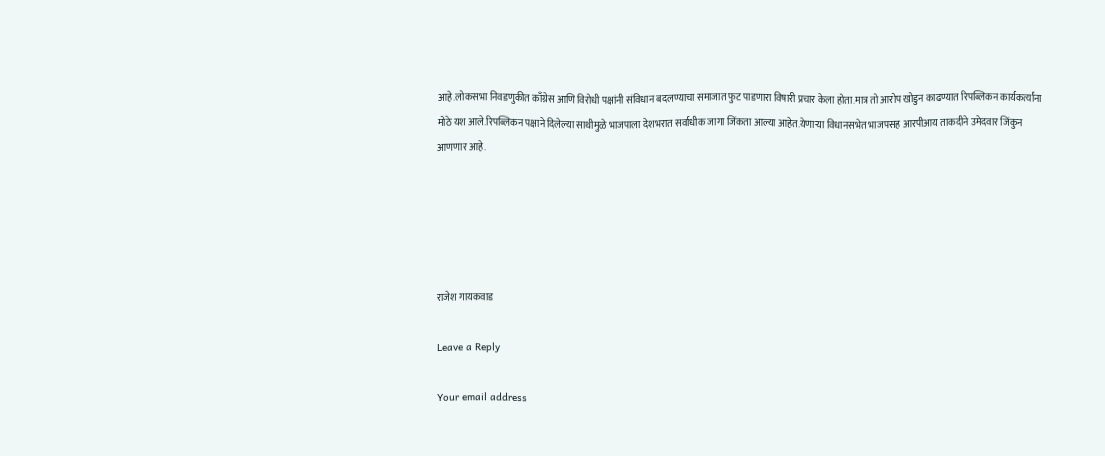आहे.लोकसभा निवडणुकीत काँग्रेस आणि विरोधी पक्षांनी संविधान बदलण्याचा समाजात फुट पाडणारा विषारी प्रचार केला होता.मात्र तो आरोप खोडुन काढण्यात रिपब्लिकन कार्यकर्त्यांना मोठे यश आले.रिपब्लिकन पक्षाने दिलेल्या साथीमुळे भाजपाला देशभरात सर्वाधीक जागा जिंकता आल्या आहेत.येणाऱ्या विधानसभेत भाजपसह आरपीआय ताकदीने उमेदवार जिंकुन आणणार आहे.





राजेश गायकवाड

Leave a Reply

Your email address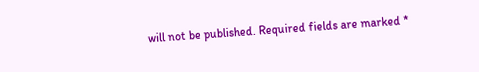will not be published. Required fields are marked *